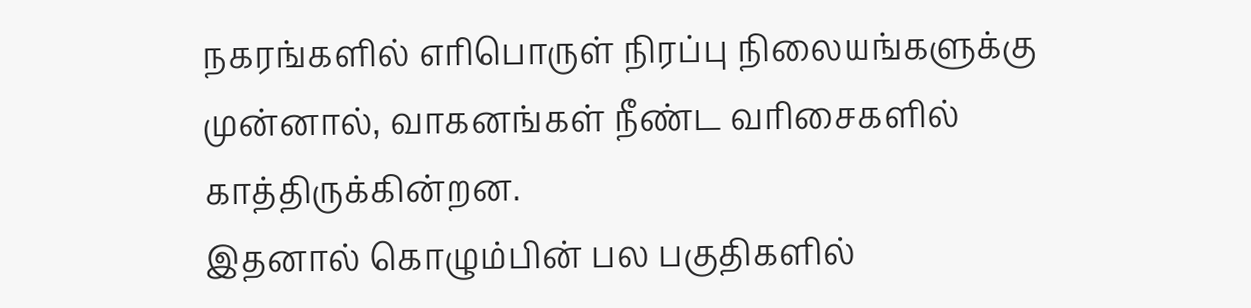நகரங்களில் எரிபொருள் நிரப்பு நிலையங்களுக்கு முன்னால், வாகனங்கள் நீண்ட வரிசைகளில் காத்திருக்கின்றன.
இதனால் கொழும்பின் பல பகுதிகளில்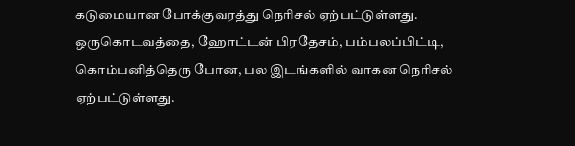கடுமையான போக்குவரத்து நெரிசல் ஏற்பட்டுள்ளது.
ஒருகொடவத்தை, ஹோட்டன் பிரதேசம், பம்பலப்பிட்டி, கொம்பனித்தெரு போன, பல இடங்களில் வாகன நெரிசல் ஏற்பட்டுள்ளது.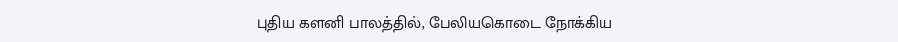புதிய களனி பாலத்தில், பேலியகொடை நோக்கிய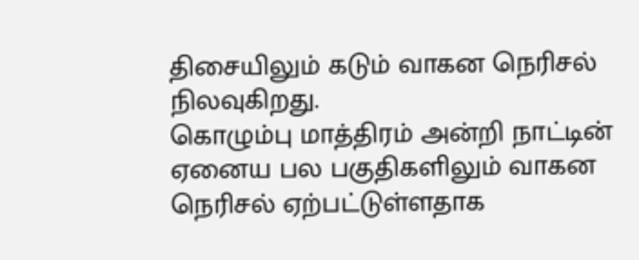திசையிலும் கடும் வாகன நெரிசல் நிலவுகிறது.
கொழும்பு மாத்திரம் அன்றி நாட்டின் ஏனைய பல பகுதிகளிலும் வாகன நெரிசல் ஏற்பட்டுள்ளதாக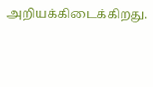அறியக்கிடைக்கிறது.